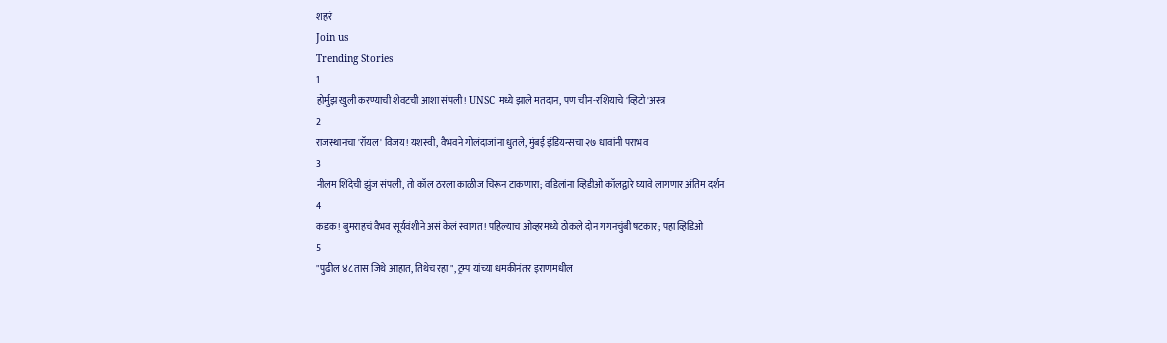शहरं
Join us
Trending Stories
1
होर्मुझ खुली करण्याची शेवटची आशा संपली! UNSC मध्ये झाले मतदान, पण चीन-रशियाचे 'व्हिटो'अस्त्र
2
राजस्थानचा 'रॉयल' विजय! यशस्वी, वैभवने गोलंदाजांना धुतले, मुंबई इंडियन्सचा २७ धावांनी पराभव
3
नीलम शिंदेची झुंज संपली, तो कॉल ठरला काळीज चिरून टाकणारा; वडिलांना व्हिडीओ कॉलद्वारे घ्यावे लागणार अंतिम दर्शन
4
कडक! बुमराहचं वैभव सूर्यवंशीने असं केलं स्वागत! पहिल्याच ओव्हरमध्ये ठोकले दोन गगनचुंबी षटकार; पहा व्हिडिओ
5
"पुढील ४८ तास जिथे आहात, तिथेच रहा", ट्रम्प यांच्या धमकीनंतर इराणमधील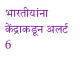भारतीयांना केंद्राकडून अलर्ट
6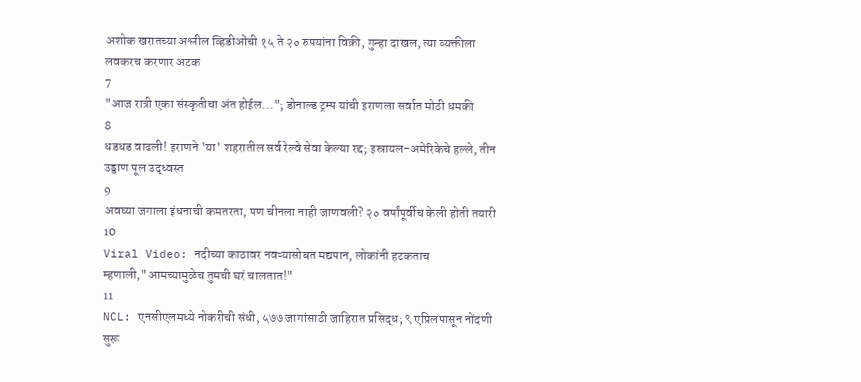अशोक खरातच्या अश्लील व्हिडीओंची १५ ते २० रुपयांना विक्री, गुन्हा दाखल, त्या व्यक्तीला लवकरच करणार अटक
7
"आज रात्री एका संस्कृतीचा अंत होईल..."; डोनाल्ड ट्रम्प यांची इराणला सर्वात मोठी धमकी
8
धडधड वाढली! इराणने 'या' शहरातील सर्व रेल्वे सेवा केल्या रद्द; इस्रायल-अमेरिकेचे हल्ले, तीन उड्डाण पूल उद्ध्वस्त
9
अवघ्या जगाला इंधनाची कमतरता, पण चीनला नाही जाणवली? २० वर्षांपूर्वीच केली होती तयारी
10
Viral Video: नदीच्या काठावर नवऱ्यासोबत मद्यपान, लोकांनी हटकताच म्हणाली,"आमच्यामुळेच तुमची घरं चालतात!"
11
NCL: एनसीएलमध्ये नोकरीची संधी, ५७७ जागांसाठी जाहिरात प्रसिद्ध; ९ एप्रिलपासून नोंदणी सुरू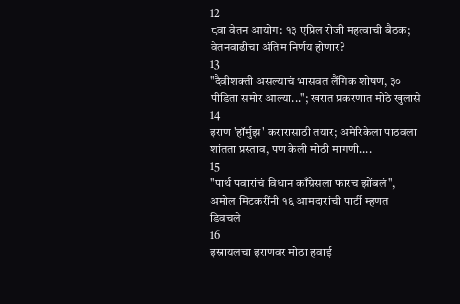12
८वा वेतन आयोग: १३ एप्रिल रोजी महत्वाची बैठक; वेतनवाढीचा अंतिम निर्णय होणार?
13
"दैवीशक्ती असल्याचं भासवत लैंगिक शोषण, ३० पीडिता समोर आल्या..."; खरात प्रकरणात मोठे खुलासे
14
इराण 'हॉर्मुझ' करारासाठी तयार; अमेरिकेला पाठवला शांतता प्रस्ताव, पण केली मोठी मागणी....
15
"पार्थ पवारांचं विधान काँग्रेसला फारच झोंबलं", अमोल मिटकरींनी १६ आमदारांची पार्टी म्हणत डिवचले
16
इस्रायलचा इराणवर मोठा हवाई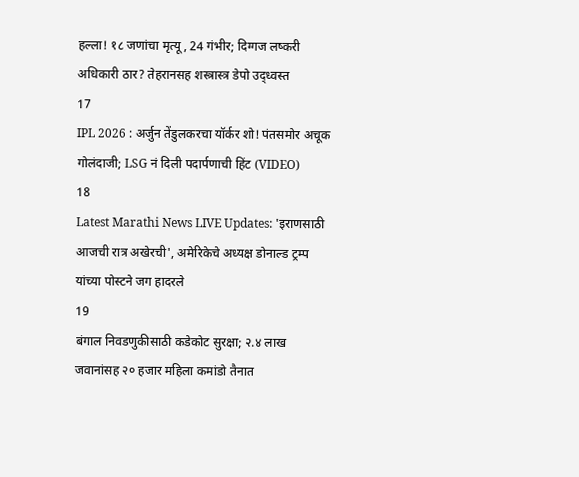हल्ला! १८ जणांचा मृत्यू, 24 गंभीर; दिग्गज लष्करी अधिकारी ठार? तेहरानसह शस्त्रास्त्र डेपो उद्ध्वस्त
17
IPL 2026 : अर्जुन तेंडुलकरचा यॉर्कर शो! पंतसमोर अचूक गोलंदाजी; LSG नं दिली पदार्पणाची हिंट (VIDEO)
18
Latest Marathi News LIVE Updates: 'इराणसाठी आजची रात्र अखेरची', अमेरिकेचे अध्यक्ष डोनाल्ड ट्रम्प यांच्या पोस्टने जग हादरले
19
बंगाल निवडणुकीसाठी कडेकोट सुरक्षा; २.४ लाख जवानांसह २० हजार महिला कमांडो तैनात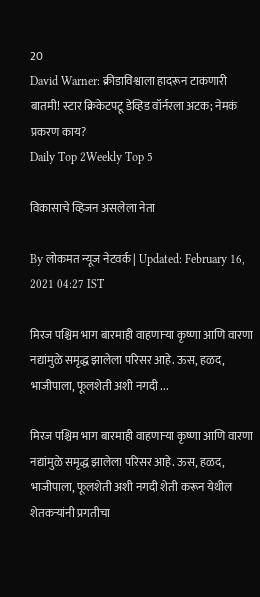20
David Warner: क्रीडाविश्वाला हादरून टाकणारी बातमी! स्टार क्रिकेटपटू डेव्हिड वॉर्नरला अटक; नेमकं प्रकरण काय?
Daily Top 2Weekly Top 5

विकासाचे व्हिजन असलेला नेता

By लोकमत न्यूज नेटवर्क | Updated: February 16, 2021 04:27 IST

मिरज पश्चिम भाग बारमाही वाहणाऱ्या कृष्णा आणि वारणा नद्यांमुळे समृद्ध झालेला परिसर आहे. ऊस, हळद, भाजीपाला, फूलशेती अशी नगदी ...

मिरज पश्चिम भाग बारमाही वाहणाऱ्या कृष्णा आणि वारणा नद्यांमुळे समृद्ध झालेला परिसर आहे. ऊस, हळद, भाजीपाला, फूलशेती अशी नगदी शेती करून येथील शेतकऱ्यांनी प्रगतीचा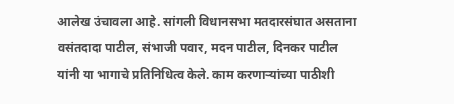आलेख उंचावला आहे. सांगली विधानसभा मतदारसंघात असताना वसंतदादा पाटील, संभाजी पवार, मदन पाटील, दिनकर पाटील यांनी या भागाचे प्रतिनिधित्व केले. काम करणाऱ्यांच्या पाठीशी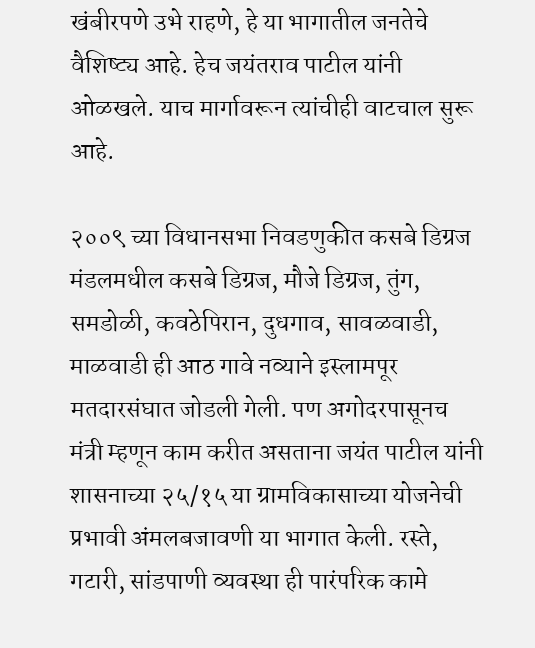खंबीरपणे उभे राहणे, हे या भागातील जनतेचे वैशिष्ट्य आहे. हेच जयंतराव पाटील यांनी ओळखले. याच मार्गावरून त्यांचीही वाटचाल सुरू आहे.

२००९ च्या विधानसभा निवडणुकीत कसबे डिग्रज मंडलमधील कसबे डिग्रज, मौजे डिग्रज, तुंग, समडोळी, कवठेपिरान, दुधगाव, सावळवाडी, माळवाडी ही आठ गावे नव्याने इस्लामपूर मतदारसंघात जोडली गेली. पण अगोदरपासूनच मंत्री म्हणून काम करीत असताना जयंत पाटील यांनी शासनाच्या २५/१५ या ग्रामविकासाच्या योजनेची प्रभावी अंमलबजावणी या भागात केली. रस्ते, गटारी, सांडपाणी व्यवस्था ही पारंपरिक कामे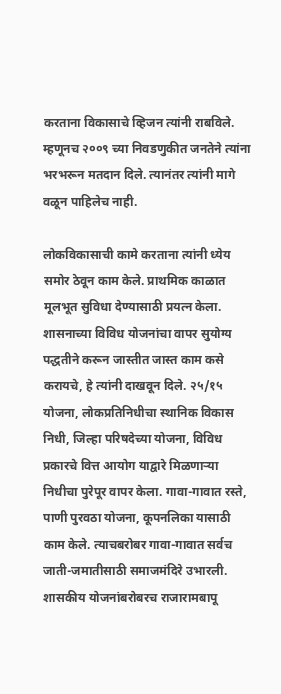करताना विकासाचे व्हिजन त्यांनी राबविले. म्हणूनच २००९ च्या निवडणुकीत जनतेने त्यांना भरभरून मतदान दिले. त्यानंतर त्यांनी मागे वळून पाहिलेच नाही.

लोकविकासाची कामे करताना त्यांनी ध्येय समोर ठेवून काम केले. प्राथमिक काळात मूलभूत सुविधा देण्यासाठी प्रयत्न केला. शासनाच्या विविध योजनांचा वापर सुयोग्य पद्धतीने करून जास्तीत जास्त काम कसे करायचे, हे त्यांनी दाखवून दिले. २५/१५ योजना, लोकप्रतिनिधीचा स्थानिक विकास निधी, जिल्हा परिषदेच्या योजना, विविध प्रकारचे वित्त आयोग याद्वारे मिळणाऱ्या निधीचा पुरेपूर वापर केला. गावा-गावात रस्ते, पाणी पुरवठा योजना, कूपनलिका यासाठी काम केले. त्याचबरोबर गावा-गावात सर्वच जाती-जमातीसाठी समाजमंदिरे उभारली. शासकीय योजनांबरोबरच राजारामबापू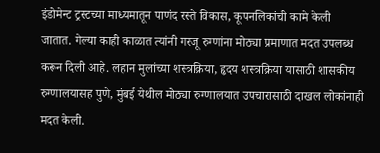इंडोमेन्ट ट्रस्टच्या माध्यमातून पाणंद रस्ते विकास, कूपनलिकांची कामे केली जातात. गेल्या काही काळात त्यांनी गरजू रुग्णांना मोठ्या प्रमाणात मदत उपलब्ध करून दिली आहे. लहान मुलांच्या शस्त्रक्रिया, हृदय शस्त्रक्रिया यासाठी शासकीय रुग्णालयासह पुणे, मुंबई येथील मोठ्या रुग्णालयात उपचारासाठी दाखल लोकांनाही मदत केली.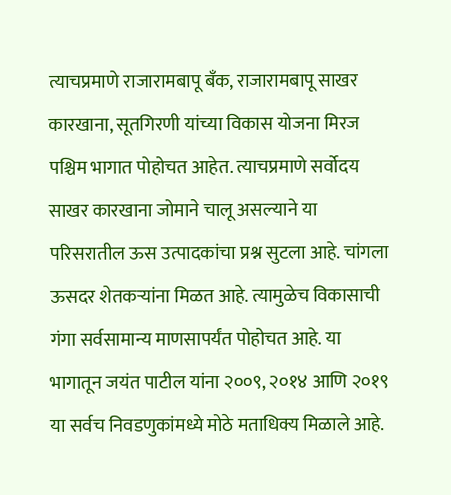त्याचप्रमाणे राजारामबापू बँक, राजारामबापू साखर कारखाना, सूतगिरणी यांच्या विकास योजना मिरज पश्चिम भागात पोहोचत आहेत. त्याचप्रमाणे सर्वोदय साखर कारखाना जोमाने चालू असल्याने या परिसरातील ऊस उत्पादकांचा प्रश्न सुटला आहे. चांगला ऊसदर शेतकऱ्यांना मिळत आहे. त्यामुळेच विकासाची गंगा सर्वसामान्य माणसापर्यंत पोहोचत आहे. या भागातून जयंत पाटील यांना २००९, २०१४ आणि २०१९ या सर्वच निवडणुकांमध्ये मोठे मताधिक्य मिळाले आहे.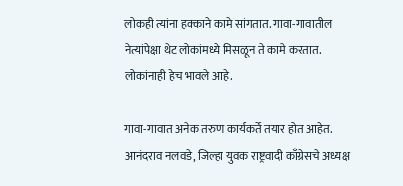लोकही त्यांना हक्काने कामे सांगतात. गावा-गावातील नेत्यांपेक्षा थेट लोकांमध्ये मिसळून ते कामे करतात. लोकांनाही हेच भावले आहे.

गावा-गावात अनेक तरुण कार्यकर्ते तयार होत आहेत. आनंदराव नलवडे, जिल्हा युवक राष्ट्रवादी काँग्रेसचे अध्यक्ष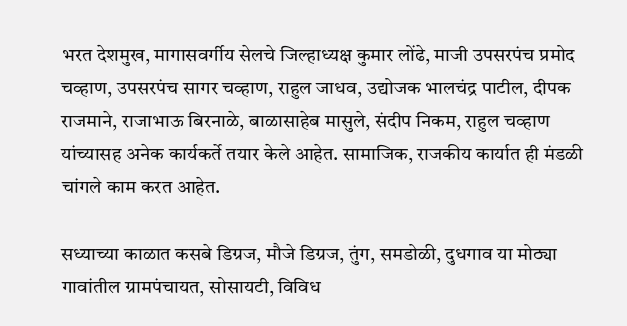भरत देशमुख, मागासवर्गीय सेलचे जिल्हाध्यक्ष कुमार लोंढे, माजी उपसरपंच प्रमोद चव्हाण, उपसरपंच सागर चव्हाण, राहुल जाधव, उद्योजक भालचंद्र पाटील, दीपक राजमाने, राजाभाऊ बिरनाळे, बाळासाहेब मासुले, संदीप निकम, राहुल चव्हाण यांच्यासह अनेक कार्यकर्ते तयार केले आहेत. सामाजिक, राजकीय कार्यात ही मंडळी चांगले काम करत आहेत.

सध्याच्या काळात कसबे डिग्रज, मौजे डिग्रज, तुंग, समडोळी, दुधगाव या मोठ्या गावांतील ग्रामपंचायत, सोसायटी, विविध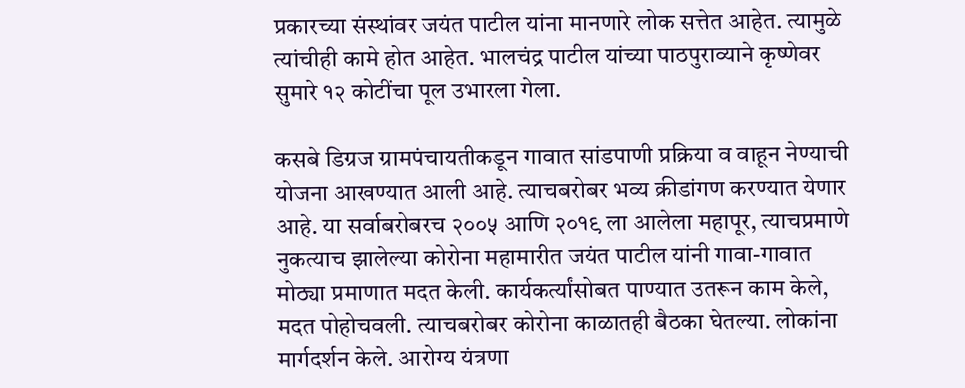प्रकारच्या संस्थांवर जयंत पाटील यांना मानणारे लोक सत्तेत आहेत. त्यामुळे त्यांचीही कामे होत आहेत. भालचंद्र पाटील यांच्या पाठपुराव्याने कृष्णेवर सुमारे १२ कोटींचा पूल उभारला गेला.

कसबे डिग्रज ग्रामपंचायतीकडून गावात सांडपाणी प्रक्रिया व वाहून नेण्याची योजना आखण्यात आली आहे. त्याचबरोबर भव्य क्रीडांगण करण्यात येणार आहे. या सर्वाबरोबरच २००५ आणि २०१९ ला आलेला महापूर, त्याचप्रमाणे नुकत्याच झालेल्या कोरोना महामारीत जयंत पाटील यांनी गावा-गावात मोठ्या प्रमाणात मदत केली. कार्यकर्त्यांसोबत पाण्यात उतरून काम केले, मदत पोहोचवली. त्याचबरोबर कोरोना काळातही बैठका घेतल्या. लोकांना मार्गदर्शन केले. आरोग्य यंत्रणा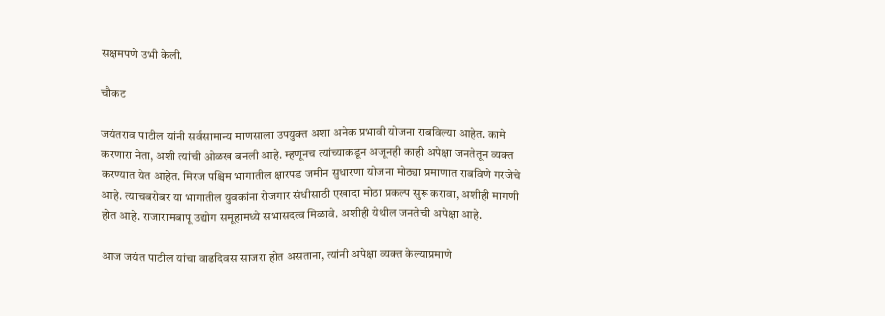सक्षमपणे उभी केली.

चौकट

जयंतराव पाटील यांनी सर्वसामान्य माणसाला उपयुक्त अशा अनेक प्रभावी योजना राबविल्या आहेत. कामे करणारा नेता, अशी त्यांची ओळख बनली आहे. म्हणूनच त्यांच्याकडून अजूनही काही अपेक्षा जनतेतून व्यक्त करण्यात येत आहेत. मिरज पश्चिम भागातील क्षारपड जमीन सुधारणा योजना मोठ्या प्रमाणात राबविणे गरजेचे आहे. त्याचबरोबर या भागातील युवकांना रोजगार संधीसाठी एखादा मोठा प्रकल्प सुरू करावा, अशीही मागणी होत आहे. राजारामबापू उद्योग समूहामध्ये सभासदत्व मिळावे. अशीही येथील जनतेची अपेक्षा आहे.

आज जयंत पाटील यांचा वाढदिवस साजरा होत असताना, त्यांनी अपेक्षा व्यक्त केल्याप्रमाणे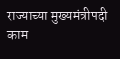राज्याच्या मुख्यमंत्रीपदी काम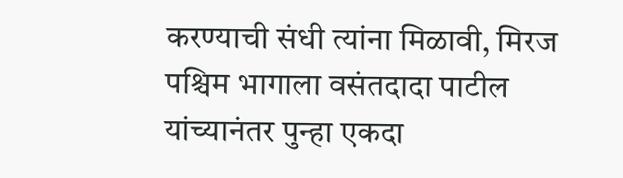करण्याची संधी त्यांना मिळावी, मिरज पश्चिम भागाला वसंतदादा पाटील यांच्यानंतर पुन्हा एकदा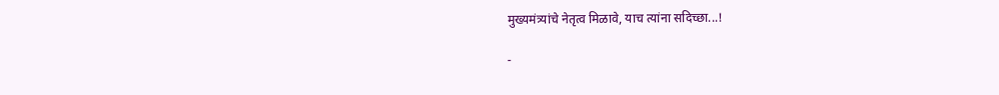मुख्यमंत्र्यांचे नेतृत्व मिळावे, याच त्यांना सदिच्छा...!

-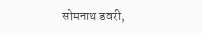सोमनाथ डवरी,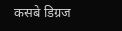कसबे डिग्रज